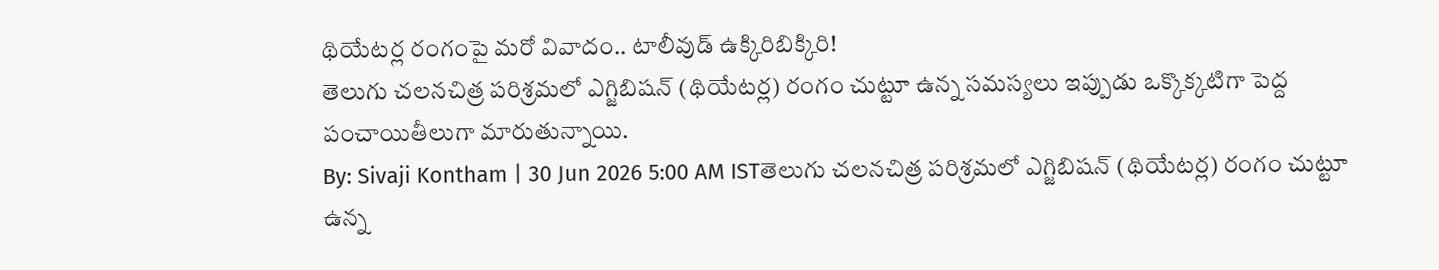థియేటర్ల రంగంపై మరో వివాదం.. టాలీవుడ్ ఉక్కిరిబిక్కిరి!
తెలుగు చలనచిత్ర పరిశ్రమలో ఎగ్జిబిషన్ (థియేటర్ల) రంగం చుట్టూ ఉన్న సమస్యలు ఇప్పుడు ఒక్కొక్కటిగా పెద్ద పంచాయితీలుగా మారుతున్నాయి.
By: Sivaji Kontham | 30 Jun 2026 5:00 AM ISTతెలుగు చలనచిత్ర పరిశ్రమలో ఎగ్జిబిషన్ (థియేటర్ల) రంగం చుట్టూ ఉన్న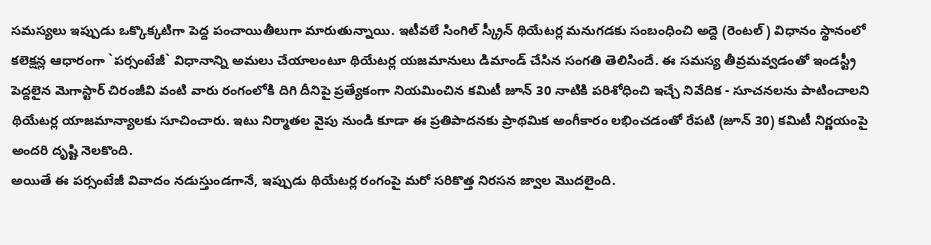సమస్యలు ఇప్పుడు ఒక్కొక్కటిగా పెద్ద పంచాయితీలుగా మారుతున్నాయి. ఇటీవలే సింగిల్ స్క్రీన్ థియేటర్ల మనుగడకు సంబంధించి అద్దె (రెంటల్) విధానం స్థానంలో కలెక్షన్ల ఆధారంగా `పర్సంటేజీ` విధానాన్ని అమలు చేయాలంటూ థియేటర్ల యజమానులు డిమాండ్ చేసిన సంగతి తెలిసిందే. ఈ సమస్య తీవ్రమవ్వడంతో ఇండస్ట్రీ పెద్దలైన మెగాస్టార్ చిరంజీవి వంటి వారు రంగంలోకి దిగి దీనిపై ప్రత్యేకంగా నియమించిన కమిటీ జూన్ 30 నాటికి పరిశోధించి ఇచ్చే నివేదిక - సూచనలను పాటించాలని థియేటర్ల యాజమాన్యాలకు సూచించారు. ఇటు నిర్మాతల వైపు నుండి కూడా ఈ ప్రతిపాదనకు ప్రాథమిక అంగీకారం లభించడంతో రేపటి (జూన్ 30) కమిటీ నిర్ణయంపై అందరి దృష్టి నెలకొంది.
అయితే ఈ పర్సంటేజీ వివాదం నడుస్తుండగానే, ఇప్పుడు థియేటర్ల రంగంపై మరో సరికొత్త నిరసన జ్వాల మొదలైంది.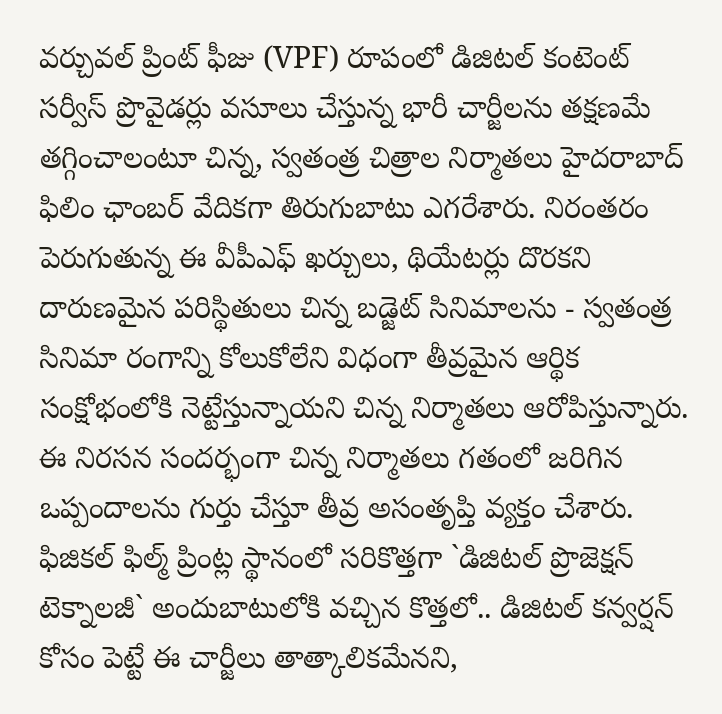వర్చువల్ ప్రింట్ ఫీజు (VPF) రూపంలో డిజిటల్ కంటెంట్ సర్వీస్ ప్రొవైడర్లు వసూలు చేస్తున్న భారీ చార్జీలను తక్షణమే తగ్గించాలంటూ చిన్న, స్వతంత్ర చిత్రాల నిర్మాతలు హైదరాబాద్ ఫిలిం ఛాంబర్ వేదికగా తిరుగుబాటు ఎగరేశారు. నిరంతరం పెరుగుతున్న ఈ వీపీఎఫ్ ఖర్చులు, థియేటర్లు దొరకని దారుణమైన పరిస్థితులు చిన్న బడ్జెట్ సినిమాలను - స్వతంత్ర సినిమా రంగాన్ని కోలుకోలేని విధంగా తీవ్రమైన ఆర్థిక సంక్షోభంలోకి నెట్టేస్తున్నాయని చిన్న నిర్మాతలు ఆరోపిస్తున్నారు.
ఈ నిరసన సందర్భంగా చిన్న నిర్మాతలు గతంలో జరిగిన ఒప్పందాలను గుర్తు చేస్తూ తీవ్ర అసంతృప్తి వ్యక్తం చేశారు. ఫిజికల్ ఫిల్మ్ ప్రింట్ల స్థానంలో సరికొత్తగా `డిజిటల్ ప్రొజెక్షన్ టెక్నాలజీ` అందుబాటులోకి వచ్చిన కొత్తలో.. డిజిటల్ కన్వర్షన్ కోసం పెట్టే ఈ చార్జీలు తాత్కాలికమేనని,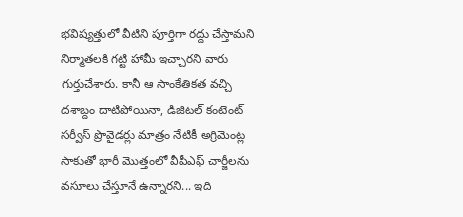భవిష్యత్తులో వీటిని పూర్తిగా రద్దు చేస్తామని నిర్మాతలకి గట్టి హామీ ఇచ్చారని వారు గుర్తుచేశారు. కానీ ఆ సాంకేతికత వచ్చి దశాబ్దం దాటిపోయినా, డిజిటల్ కంటెంట్ సర్వీస్ ప్రొవైడర్లు మాత్రం నేటికీ అగ్రిమెంట్ల సాకుతో భారీ మొత్తంలో వీపీఎఫ్ చార్జీలను వసూలు చేస్తూనే ఉన్నారని... ఇది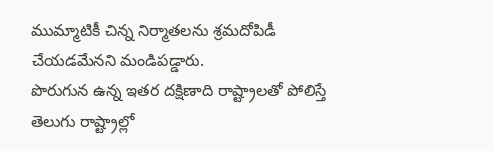ముమ్మాటికీ చిన్న నిర్మాతలను శ్రమదోపిడీ చేయడమేనని మండిపడ్డారు.
పొరుగున ఉన్న ఇతర దక్షిణాది రాష్ట్రాలతో పోలిస్తే తెలుగు రాష్ట్రాల్లో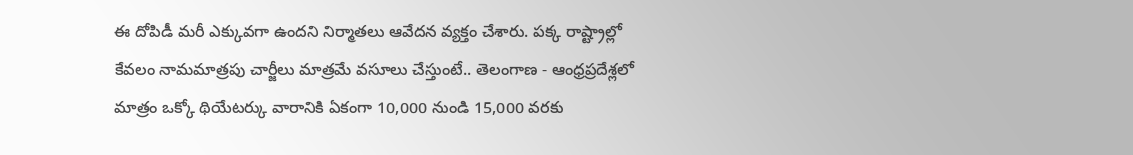ఈ దోపిడీ మరీ ఎక్కువగా ఉందని నిర్మాతలు ఆవేదన వ్యక్తం చేశారు. పక్క రాష్ట్రాల్లో కేవలం నామమాత్రపు చార్జీలు మాత్రమే వసూలు చేస్తుంటే.. తెలంగాణ - ఆంధ్రప్రదేశ్లలో మాత్రం ఒక్కో థియేటర్కు వారానికి ఏకంగా 10,000 నుండి 15,000 వరకు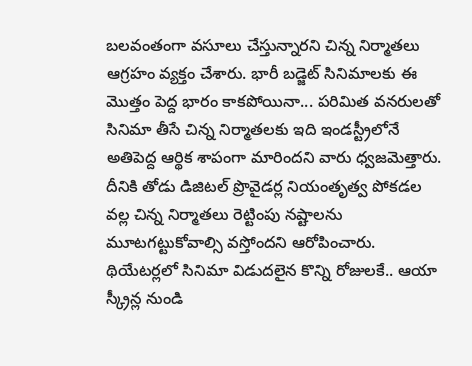బలవంతంగా వసూలు చేస్తున్నారని చిన్న నిర్మాతలు ఆగ్రహం వ్యక్తం చేశారు. భారీ బడ్జెట్ సినిమాలకు ఈ మొత్తం పెద్ద భారం కాకపోయినా... పరిమిత వనరులతో సినిమా తీసే చిన్న నిర్మాతలకు ఇది ఇండస్ట్రీలోనే అతిపెద్ద ఆర్థిక శాపంగా మారిందని వారు ధ్వజమెత్తారు.
దీనికి తోడు డిజిటల్ ప్రొవైడర్ల నియంతృత్వ పోకడల వల్ల చిన్న నిర్మాతలు రెట్టింపు నష్టాలను మూటగట్టుకోవాల్సి వస్తోందని ఆరోపించారు. థియేటర్లలో సినిమా విడుదలైన కొన్ని రోజులకే.. ఆయా స్క్రీన్ల నుండి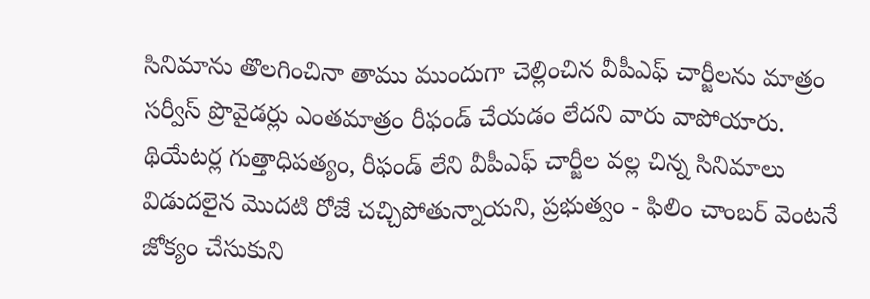సినిమాను తొలగించినా తాము ముందుగా చెల్లించిన వీపీఎఫ్ చార్జీలను మాత్రం సర్వీస్ ప్రొవైడర్లు ఎంతమాత్రం రీఫండ్ చేయడం లేదని వారు వాపోయారు. థియేటర్ల గుత్తాధిపత్యం, రీఫండ్ లేని వీపీఎఫ్ చార్జీల వల్ల చిన్న సినిమాలు విడుదలైన మొదటి రోజే చచ్చిపోతున్నాయని, ప్రభుత్వం - ఫిలిం చాంబర్ వెంటనే జోక్యం చేసుకుని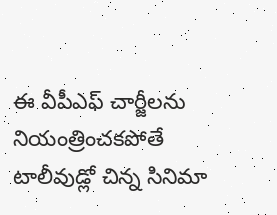ఈ వీపీఎఫ్ చార్జీలను నియంత్రించకపోతే టాలీవుడ్లో చిన్న సినిమా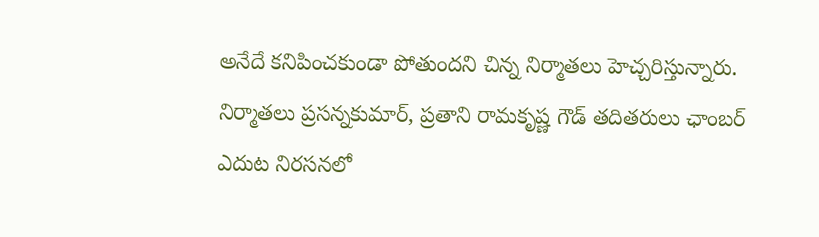అనేదే కనిపించకుండా పోతుందని చిన్న నిర్మాతలు హెచ్చరిస్తున్నారు. నిర్మాతలు ప్రసన్నకుమార్, ప్రతాని రామకృష్ణ గౌడ్ తదితరులు ఛాంబర్ ఎదుట నిరసనలో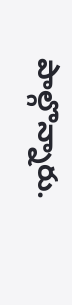పాల్గొన్నారు.